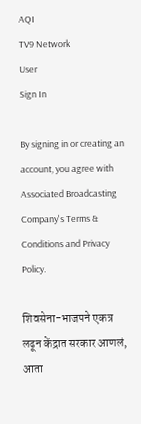AQI
TV9 Network
User
Sign In

By signing in or creating an account, you agree with Associated Broadcasting Company's Terms & Conditions and Privacy Policy.

शिवसेना-भाजपने एकत्र लढून केंद्रात सरकार आणलं, आता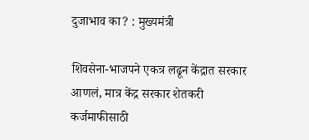दुजाभाव का? : मुख्यमंत्री

शिवसेना-भाजपने एकत्र लढून केंद्रात सरकार आणलं, मात्र केंद्र सरकार शेतकरी कर्जमाफीसाठी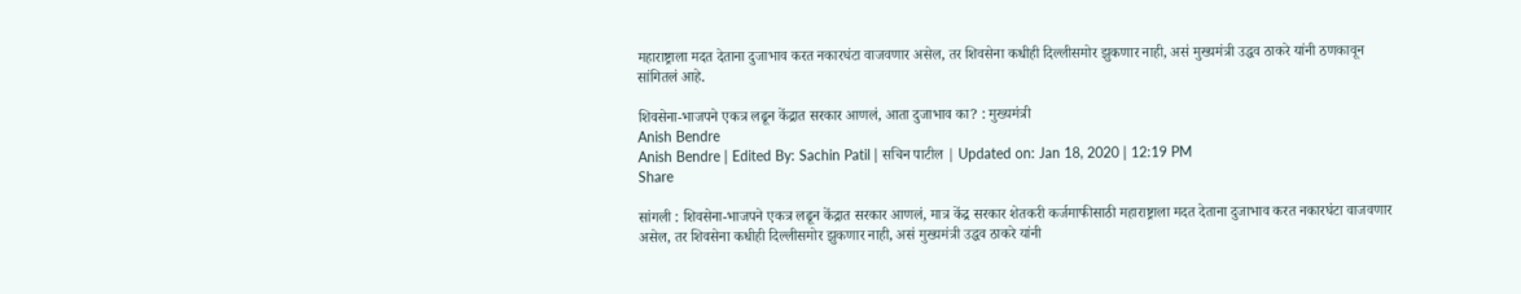महाराष्ट्राला मदत देताना दुजाभाव करत नकारघंटा वाजवणार असेल, तर शिवसेना कधीही दिल्लीसमोर झुकणार नाही, असं मुख्यमंत्री उद्धव ठाकरे यांनी ठणकावून सांगितलं आहे.

शिवसेना-भाजपने एकत्र लढून केंद्रात सरकार आणलं, आता दुजाभाव का? : मुख्यमंत्री
Anish Bendre
Anish Bendre | Edited By: Sachin Patil | सचिन पाटील | Updated on: Jan 18, 2020 | 12:19 PM
Share

सांगली : शिवसेना-भाजपने एकत्र लढून केंद्रात सरकार आणलं, मात्र केंद्र सरकार शेतकरी कर्जमाफीसाठी महाराष्ट्राला मदत देताना दुजाभाव करत नकारघंटा वाजवणार असेल, तर शिवसेना कधीही दिल्लीसमोर झुकणार नाही, असं मुख्यमंत्री उद्धव ठाकरे यांनी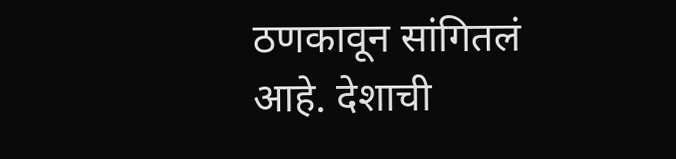ठणकावून सांगितलं आहे. देशाची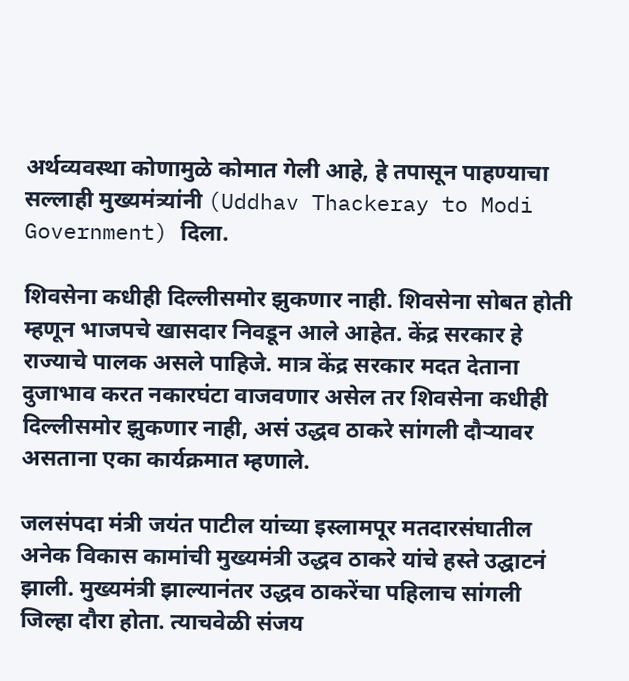अर्थव्यवस्था कोणामुळे कोमात गेली आहे, हे तपासून पाहण्याचा सल्लाही मुख्यमंत्र्यांनी (Uddhav Thackeray to Modi Government) दिला.

शिवसेना कधीही दिल्लीसमोर झुकणार नाही. शिवसेना सोबत होती म्हणून भाजपचे खासदार निवडून आले आहेत. केंद्र सरकार हे राज्याचे पालक असले पाहिजे. मात्र केंद्र सरकार मदत देताना दुजाभाव करत नकारघंटा वाजवणार असेल तर शिवसेना कधीही दिल्लीसमोर झुकणार नाही, असं उद्धव ठाकरे सांगली दौऱ्यावर असताना एका कार्यक्रमात म्हणाले.

जलसंपदा मंत्री जयंत पाटील यांच्या इस्लामपूर मतदारसंघातील अनेक विकास कामांची मुख्यमंत्री उद्धव ठाकरे यांचे हस्ते उद्घाटनं झाली. मुख्यमंत्री झाल्यानंतर उद्धव ठाकरेंचा पहिलाच सांगली जिल्हा दौरा होता. त्याचवेळी संजय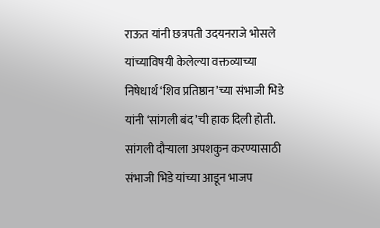राऊत यांनी छत्रपती उदयनराजे भोसले यांच्याविषयी केलेल्या वक्तव्याच्या निषेधार्थ ‘शिव प्रतिष्ठान’च्या संभाजी भिडे यांनी ‘सांगली बंद’ची हाक दिली होती. सांगली दौऱ्याला अपशकुन करण्यासाठी संभाजी भिडे यांच्या आडून भाजप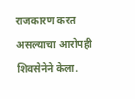राजकारण करत असल्याचा आरोपही शिवसेनेने केला.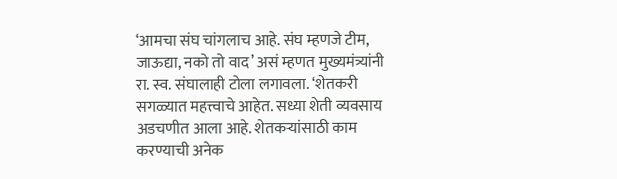‘आमचा संघ चांगलाच आहे. संघ म्हणजे टीम, जाऊद्या, नको तो वाद’ असं म्हणत मुख्यमंत्र्यांनी रा. स्व. संघालाही टोला लगावला. ‘शेतकरी सगळ्यात महत्त्वाचे आहेत. सध्या शेती व्यवसाय अडचणीत आला आहे. शेतकऱ्यांसाठी काम करण्याची अनेक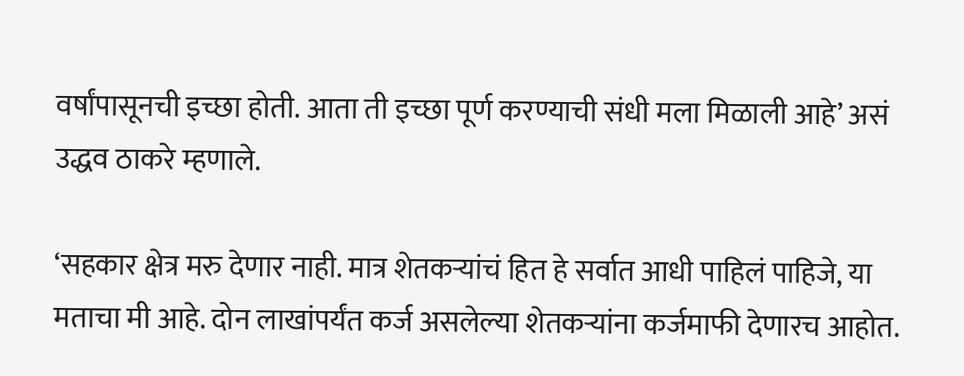वर्षांपासूनची इच्छा होती. आता ती इच्छा पूर्ण करण्याची संधी मला मिळाली आहे’ असं उद्धव ठाकरे म्हणाले.

‘सहकार क्षेत्र मरु देणार नाही. मात्र शेतकऱ्यांचं हित हे सर्वात आधी पाहिलं पाहिजे, या मताचा मी आहे. दोन लाखांपर्यंत कर्ज असलेल्या शेतकऱ्यांना कर्जमाफी देणारच आहोत.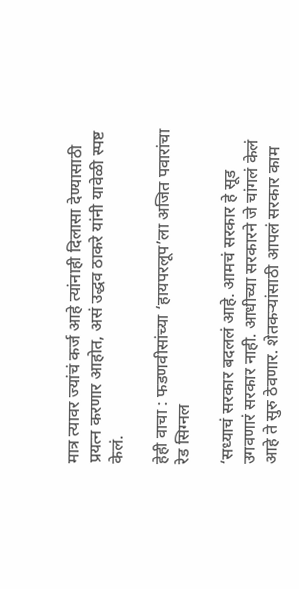मात्र त्यावर ज्यांचं कर्ज आहे त्यांनाही दिलासा देण्यासाठी प्रयत्न करणार आहोत, असं उद्धव ठाकरे यांनी यावेळी स्पष्ट केलं.

हेही वाचा : फडणवीसांच्या ‘हायपरलूप’ला अजित पवारांचा रेड सिग्नल

‘सध्याचं सरकार बदललं आहे. आमचं सरकार हे सूड उगवणारं सरकार नाही. आधीच्या सरकारने जे चांगलं केलं आहे ते सुरु ठेवणार. शेतकऱ्यांसाठी आपलं सरकार काम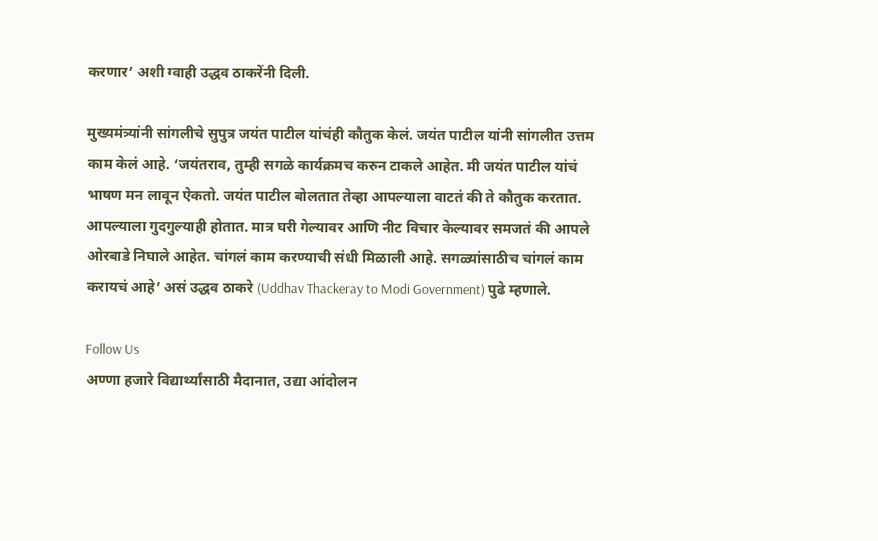करणार’ अशी ग्वाही उद्धव ठाकरेंनी दिली.

मुख्यमंत्र्यांनी सांगलीचे सुपुत्र जयंत पाटील यांचंही कौतुक केलं. जयंत पाटील यांनी सांगलीत उत्तम काम केलं आहे. ‘जयंतराव, तुम्ही सगळे कार्यक्रमच करुन टाकले आहेत. मी जयंत पाटील यांचं भाषण मन लावून ऐकतो. जयंत पाटील बोलतात तेव्हा आपल्याला वाटतं की ते कौतुक करतात. आपल्याला गुदगुल्याही होतात. मात्र घरी गेल्यावर आणि नीट विचार केल्यावर समजतं की आपले ओरबाडे निघाले आहेत. चांगलं काम करण्याची संधी मिळाली आहे. सगळ्यांसाठीच चांगलं काम करायचं आहे’ असं उद्धव ठाकरे (Uddhav Thackeray to Modi Government) पुढे म्हणाले.

Follow Us
अण्णा हजारे विद्यार्थ्यांसाठी मैदानात, उद्या आंदोलन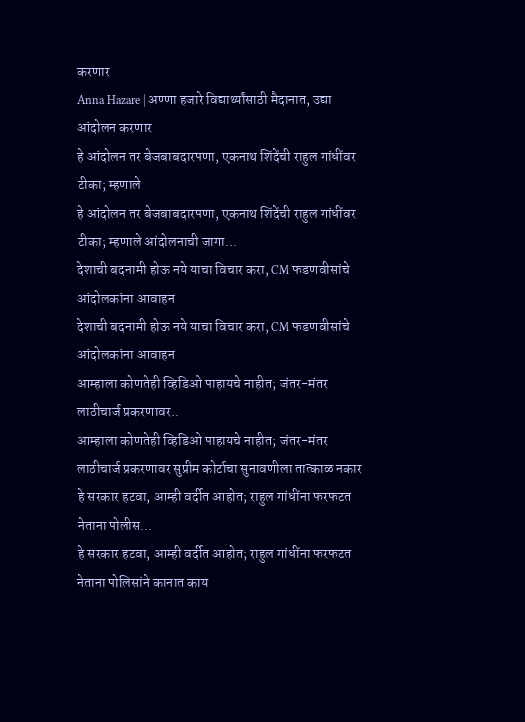करणार
Anna Hazare | अण्णा हजारे विद्यार्थ्यांसाठी मैदानात, उद्या आंदोलन करणार
हे आंदोलन तर बेजबाबदारपणा, एकनाथ शिंदेंची राहुल गांधींवर टीका; म्हणाले
हे आंदोलन तर बेजबाबदारपणा, एकनाथ शिंदेंची राहुल गांधींवर टीका; म्हणाले आंदोलनाची जागा...
देशाची बदनामी होऊ नये याचा विचार करा, CM फडणवीसांचे आंदोलकांना आवाहन
देशाची बदनामी होऊ नये याचा विचार करा, CM फडणवीसांचे आंदोलकांना आवाहन
आम्हाला कोणतेही व्हिडिओ पाहायचे नाहीत; जंतर-मंतर लाठीचार्ज प्रकरणावर..
आम्हाला कोणतेही व्हिडिओ पाहायचे नाहीत; जंतर-मंतर लाठीचार्ज प्रकरणावर सुप्रीम कोर्टाचा सुनावणीला तात्काळ नकार
हे सरकार हटवा, आम्ही वर्दीत आहोत; राहुल गांधींना फरफटत नेताना पोलीस...
हे सरकार हटवा, आम्ही वर्दीत आहोत; राहुल गांधींना फरफटत नेताना पोलिसांने कानात काय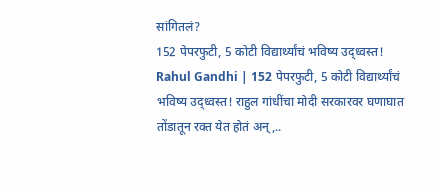सांगितलं?
152 पेपरफुटी, 5 कोटी विद्यार्थ्यांचं भविष्य उद्ध्वस्त!
Rahul Gandhi | 152 पेपरफुटी, 5 कोटी विद्यार्थ्यांचं भविष्य उद्ध्वस्त! राहुल गांधींचा मोदी सरकारवर घणाघात
तोंडातून रक्त येत होतं अन्,..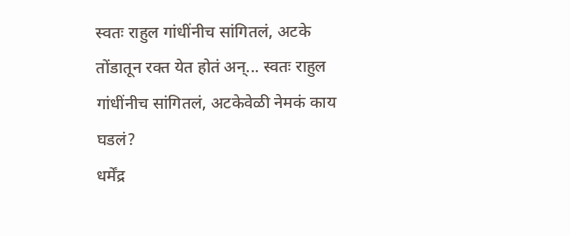स्वतः राहुल गांधींनीच सांगितलं, अटके
तोंडातून रक्त येत होतं अन्... स्वतः राहुल गांधींनीच सांगितलं, अटकेवेळी नेमकं काय घडलं?
धर्मेंद्र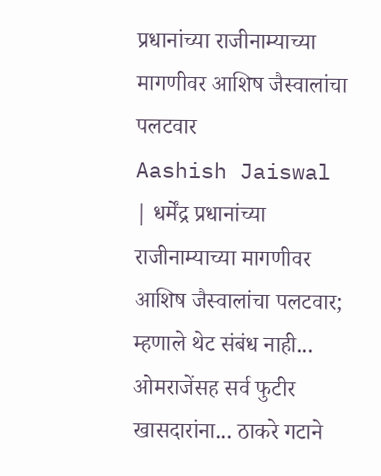प्रधानांच्या राजीनाम्याच्या मागणीवर आशिष जैस्वालांचा पलटवार
Aashish Jaiswal | धर्मेंद्र प्रधानांच्या राजीनाम्याच्या मागणीवर आशिष जैस्वालांचा पलटवार; म्हणाले थेट संबंध नाही...
ओमराजेंसह सर्व फुटीर खासदारांना... ठाकरे गटाने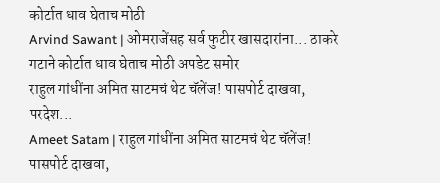कोर्टात धाव घेताच मोठी
Arvind Sawant | ओमराजेंसह सर्व फुटीर खासदारांना... ठाकरे गटाने कोर्टात धाव घेताच मोठी अपडेट समोर
राहुल गांधींना अमित साटमचं थेट चॅलेंज! पासपोर्ट दाखवा, परदेश...
Ameet Satam | राहुल गांधींना अमित साटमचं थेट चॅलेंज! पासपोर्ट दाखवा,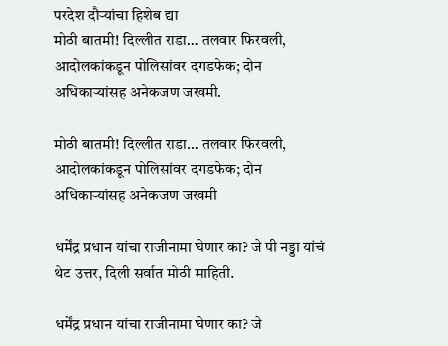परदेश दौऱ्यांचा हिशेब द्या
मोठी बातमी! दिल्लीत राडा… तलवार फिरवली, आदोलकांकडून पोलिसांवर दगडफेक; दोन अधिकाऱ्यांसह अनेकजण जखमी.

मोठी बातमी! दिल्लीत राडा… तलवार फिरवली, आदोलकांकडून पोलिसांवर दगडफेक; दोन अधिकाऱ्यांसह अनेकजण जखमी

धर्मेंद्र प्रधान यांचा राजीनामा घेणार का? जे पी नड्डा यांचं थेट उत्तर, दिली सर्वात मोठी माहिती.

धर्मेंद्र प्रधान यांचा राजीनामा घेणार का? जे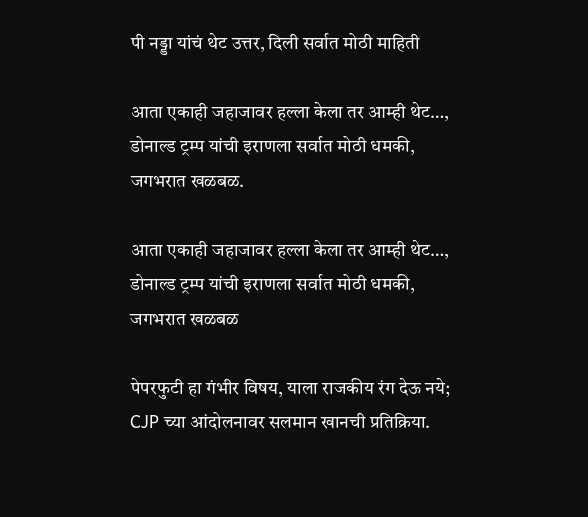पी नड्डा यांचं थेट उत्तर, दिली सर्वात मोठी माहिती

आता एकाही जहाजावर हल्ला केला तर आम्ही थेट…, डोनाल्ड ट्रम्प यांची इराणला सर्वात मोठी धमकी, जगभरात खळबळ.

आता एकाही जहाजावर हल्ला केला तर आम्ही थेट…, डोनाल्ड ट्रम्प यांची इराणला सर्वात मोठी धमकी, जगभरात खळबळ

पेपरफुटी हा गंभीर विषय, याला राजकीय रंग देऊ नये; CJP च्या आंदोलनावर सलमान खानची प्रतिक्रिया.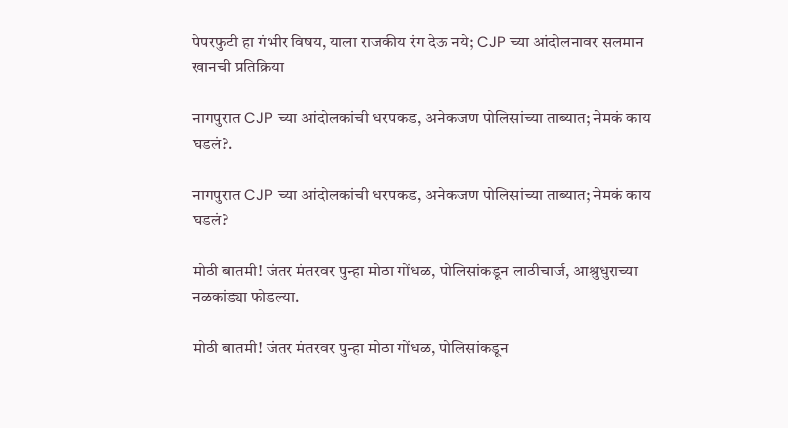पेपरफुटी हा गंभीर विषय, याला राजकीय रंग देऊ नये; CJP च्या आंदोलनावर सलमान खानची प्रतिक्रिया

नागपुरात CJP च्या आंदोलकांची धरपकड, अनेकजण पोलिसांच्या ताब्यात; नेमकं काय घडलं?.

नागपुरात CJP च्या आंदोलकांची धरपकड, अनेकजण पोलिसांच्या ताब्यात; नेमकं काय घडलं?

मोठी बातमी! जंतर मंतरवर पुन्हा मोठा गोंधळ, पोलिसांकडून लाठीचार्ज, आश्रुधुराच्या नळकांड्या फोडल्या.

मोठी बातमी! जंतर मंतरवर पुन्हा मोठा गोंधळ, पोलिसांकडून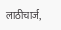लाठीचार्ज,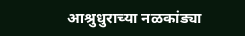आश्रुधुराच्या नळकांड्या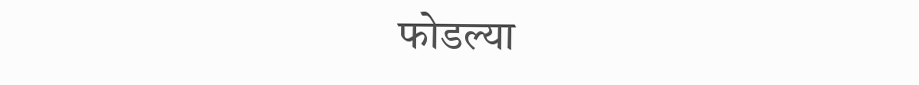फोडल्या